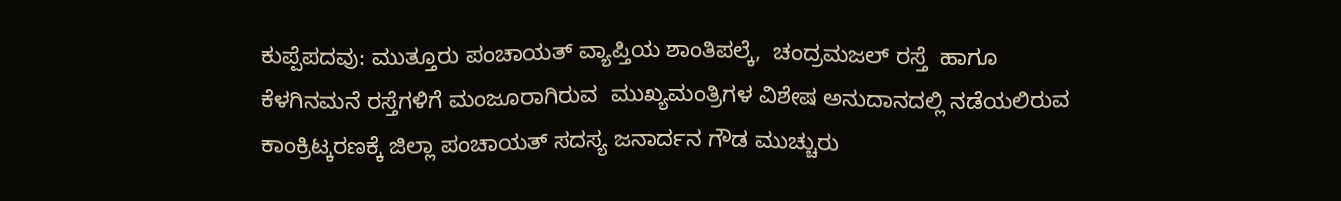ಕುಪ್ಪೆಪದವು: ಮುತ್ತೂರು ಪಂಚಾಯತ್ ವ್ಯಾಪ್ತಿಯ ಶಾಂತಿಪಲ್ಕೆ,  ಚಂದ್ರಮಜಲ್ ರಸ್ತೆ  ಹಾಗೂ ಕೆಳಗಿನಮನೆ ರಸ್ತೆಗಳಿಗೆ ಮಂಜೂರಾಗಿರುವ  ಮುಖ್ಯಮಂತ್ರಿಗಳ ವಿಶೇಷ ಅನುದಾನದಲ್ಲಿ ನಡೆಯಲಿರುವ  ಕಾಂಕ್ರಿಟ್ಕರಣಕ್ಕೆ ಜಿಲ್ಲಾ ಪಂಚಾಯತ್ ಸದಸ್ಯ ಜನಾರ್ದನ ಗೌಡ ಮುಚ್ಚುರು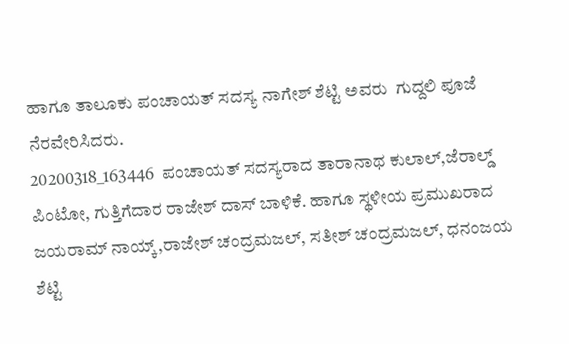ಹಾಗೂ ತಾಲೂಕು ಪಂಚಾಯತ್ ಸದಸ್ಯ ನಾಗೇಶ್ ಶೆಟ್ಟಿ ಅವರು  ಗುದ್ದಲಿ ಪೂಜೆ ನೆರವೇರಿಸಿದರು.
20200318_163446  ಪಂಚಾಯತ್ ಸದಸ್ಯರಾದ ತಾರಾನಾಥ ಕುಲಾಲ್,ಜೆರಾಲ್ಡ್ ಪಿಂಟೋ, ಗುತ್ತಿಗೆದಾರ ರಾಜೇಶ್ ದಾಸ್ ಬಾಳಿಕೆ. ಹಾಗೂ ಸ್ಥಳೀಯ ಪ್ರಮುಖರಾದ ಜಯರಾಮ್ ನಾಯ್ಕ್,ರಾಜೇಶ್ ಚಂದ್ರಮಜಲ್, ಸತೀಶ್ ಚಂದ್ರಮಜಲ್, ಧನಂಜಯ ಶೆಟ್ಟಿ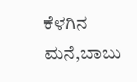ಕೆಳಗಿನ ಮನೆ,ಬಾಬು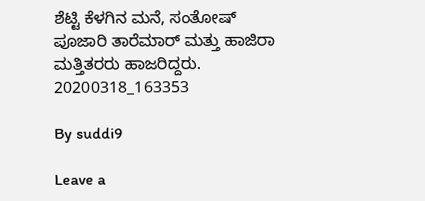ಶೆಟ್ಟಿ ಕೆಳಗಿನ ಮನೆ, ಸಂತೋಷ್ ಪೂಜಾರಿ ತಾರೆಮಾರ್ ಮತ್ತು ಹಾಜಿರಾ  ಮತ್ತಿತರರು ಹಾಜರಿದ್ದರು.
20200318_163353

By suddi9

Leave a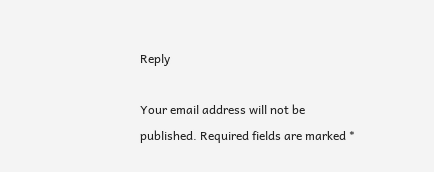Reply

Your email address will not be published. Required fields are marked *